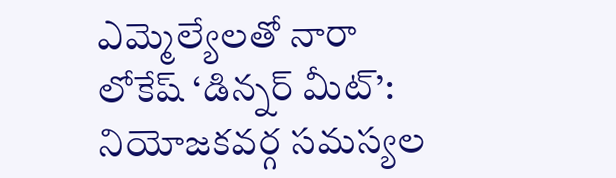ఎమ్మెల్యేలతో నారా లోకేష్ ‘డిన్నర్ మీట్’: నియోజకవర్గ సమస్యల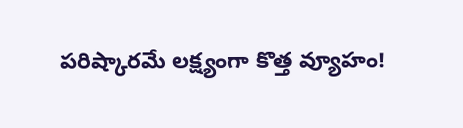పరిష్కారమే లక్ష్యంగా కొత్త వ్యూహం!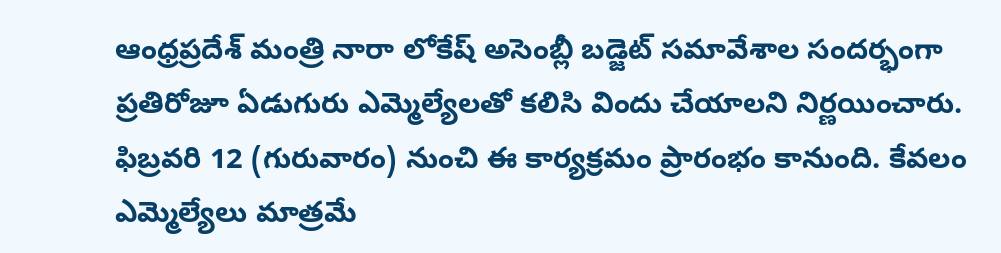ఆంధ్రప్రదేశ్ మంత్రి నారా లోకేష్ అసెంబ్లీ బడ్జెట్ సమావేశాల సందర్భంగా ప్రతిరోజూ ఏడుగురు ఎమ్మెల్యేలతో కలిసి విందు చేయాలని నిర్ణయించారు. ఫిబ్రవరి 12 (గురువారం) నుంచి ఈ కార్యక్రమం ప్రారంభం కానుంది. కేవలం ఎమ్మెల్యేలు మాత్రమే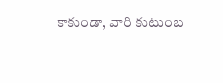కాకుండా, వారి కుటుంబ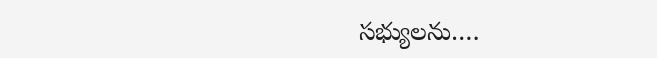సభ్యులను….